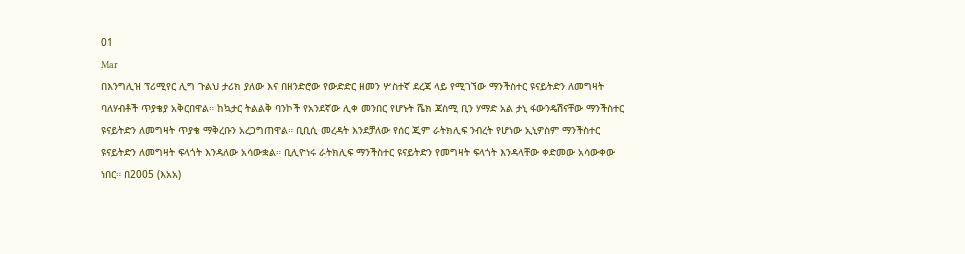01
Mar
በእንግሊዝ ፕሪሚየር ሊግ ጉልህ ታሪክ ያለው እና በዘንድሮው የውድድር ዘመን ሦስተኛ ደረጃ ላይ የሚገኘው ማንችስተር ዩናይትድን ለመግዛት ባለሃብቶች ጥያቄያ አቅርበዋል። ከኳታር ትልልቅ ባንኮች የአንደኛው ሊቀ መንበር የሆኑት ሼክ ጃስሚ ቢን ሃማድ አል ታኒ ፋውንዴሽናቸው ማንችስተር ዩናይትድን ለመግዛት ጥያቄ ማቅረቡን አረጋግጠዋል። ቢቢሲ መረዳት እንደቻለው የሰር ጂም ራትክሊፍ ንብረት የሆነው ኢኒዎስም ማንችስተር ዩናይትድን ለመግዛት ፍላጎት እንዳለው አሳውቋል። ቢሊዮነሩ ራትክሊፍ ማንችስተር ዩናይትድን የመግዛት ፍላጎት እንዳላቸው ቀድመው አሳውቀው ነበር። በ2005 (እአአ)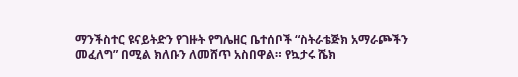ማንችስተር ዩናይትድን የገዙት የግሌዘር ቤተሰቦች “ስትራቴጅክ አማራጮችን መፈለግ” በሚል ክለቡን ለመሸጥ አስበዋል። የኳታሩ ሼክ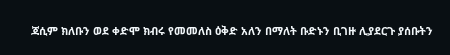ጃሲም ክለቡን ወደ ቀድሞ ክብሩ የመመለስ ዕቅድ አለን በማለት ቡድኑን ቢገዙ ሊያደርጉ ያሰቡትን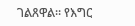ገልጸዋል። የእግር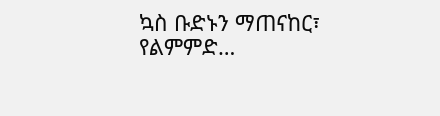ኳስ ቡድኑን ማጠናከር፣ የልምምድ…